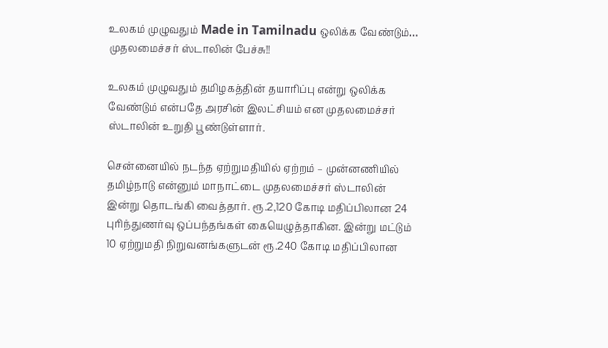உலகம் முழுவதும் Made in Tamilnadu ஒலிக்க வேண்டும்… முதலமைச்சர் ஸ்டாலின் பேச்சு!!

உலகம் முழுவதும் தமிழகத்தின் தயாரிப்பு என்று ஒலிக்க வேண்டும் என்பதே அரசின் இலட்சியம் என முதலமைச்சர் ஸ்டாலின் உறுதி பூண்டுள்ளார்.

சென்னையில் நடந்த ஏற்றுமதியில் ஏற்றம் – முன்னணியில் தமிழ்நாடு என்னும் மாநாட்டை முதலமைச்சர் ஸ்டாலின் இன்று தொடங்கி வைத்தார். ரூ.2,120 கோடி மதிப்பிலான 24 புரிந்துணர்வு ஒப்பந்தங்கள் கையெழுத்தாகின. இன்று மட்டும் 10 ஏற்றுமதி நிறுவனங்களுடன் ரூ.240 கோடி மதிப்பிலான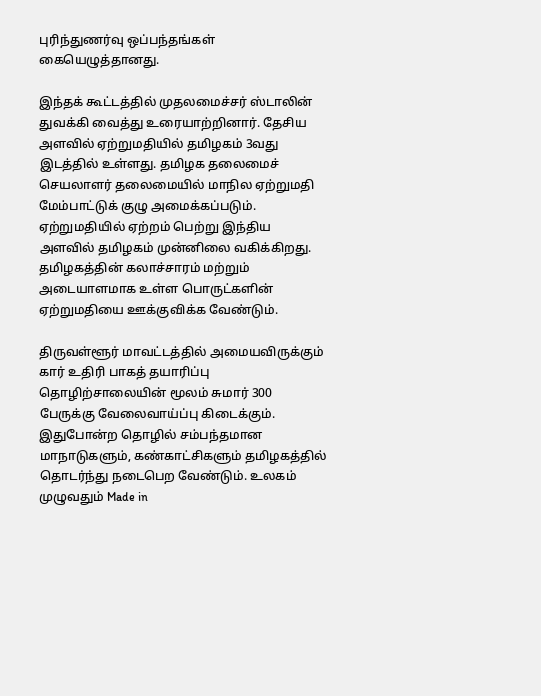புரிந்துணர்வு ஒப்பந்தங்கள் கையெழுத்தானது.

இந்தக் கூட்டத்தில் முதலமைச்சர் ஸ்டாலின் துவக்கி வைத்து உரையாற்றினார். தேசிய அளவில் ஏற்றுமதியில் தமிழகம் 3வது இடத்தில் உள்ளது. தமிழக தலைமைச் செயலாளர் தலைமையில் மாநில ஏற்றுமதி மேம்பாட்டுக் குழு அமைக்கப்படும். ஏற்றுமதியில் ஏற்றம் பெற்று இந்திய அளவில் தமிழகம் முன்னிலை வகிக்கிறது. தமிழகத்தின் கலாச்சாரம் மற்றும் அடையாளமாக உள்ள பொருட்களின் ஏற்றுமதியை ஊக்குவிக்க வேண்டும்.

திருவள்ளூர் மாவட்டத்தில் அமையவிருக்கும் கார் உதிரி பாகத் தயாரிப்பு தொழிற்சாலையின் மூலம் சுமார் 300 பேருக்கு வேலைவாய்ப்பு கிடைக்கும். இதுபோன்ற தொழில் சம்பந்தமான மாநாடுகளும், கண்காட்சிகளும் தமிழகத்தில் தொடர்ந்து நடைபெற வேண்டும். உலகம் முழுவதும் Made in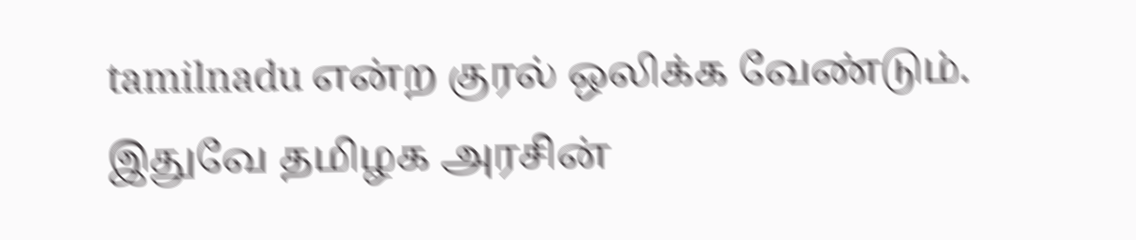tamilnadu என்ற குரல் ஒலிக்க வேண்டும். இதுவே தமிழக அரசின்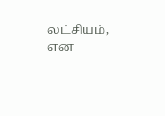லட்சியம், என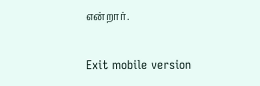என்றார்.

Exit mobile version